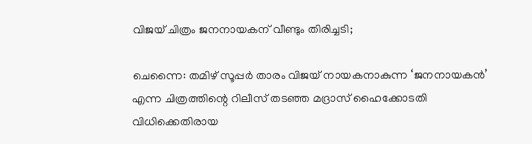വിജയ് ചിത്രം ജനനായകന് വീണ്ടും തിരിച്ചടി;

ചെന്നൈ: തമിഴ് സൂപ്പർ താരം വിജയ് നായകനാകുന്ന ‘ജനനായകൻ’ എന്ന ചിത്രത്തിന്റെ റിലീസ് തടഞ്ഞ മദ്രാസ് ഹൈക്കോടതി വിധിക്കെതിരായ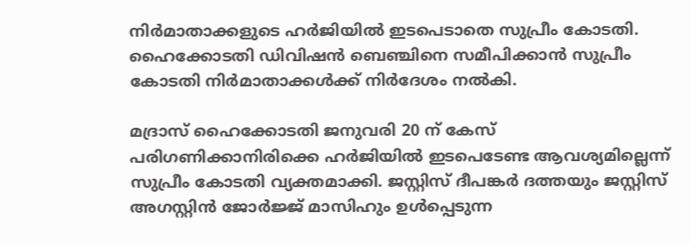നിർമാതാക്കളുടെ ഹർജിയിൽ ഇടപെടാതെ സുപ്രീം കോടതി. ഹൈക്കോടതി ഡിവിഷൻ ബെഞ്ചിനെ സമീപിക്കാൻ സുപ്രീം കോടതി നിർമാതാക്കൾക്ക് നിർദേശം നൽകി.

മദ്രാസ് ഹൈക്കോടതി ജനുവരി 20 ന് കേസ് പരിഗണിക്കാനിരിക്കെ ഹർജിയിൽ ഇടപെടേണ്ട ആവശ്യമില്ലെന്ന് സുപ്രീം കോടതി വ്യക്തമാക്കി. ജസ്റ്റിസ് ദീപങ്കർ ദത്തയും ജസ്റ്റിസ് അഗസ്റ്റിൻ ജോർജ്ജ് മാസിഹും ഉൾപ്പെടുന്ന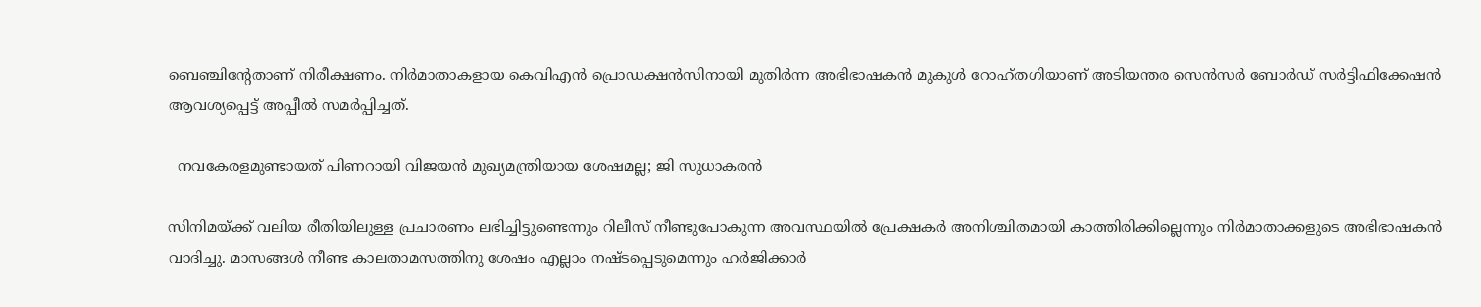ബെഞ്ചിന്റേതാണ് നിരീക്ഷണം. നിർമാതാകളായ കെവിഎൻ പ്രൊഡക്ഷൻസിനായി മുതിർന്ന അഭിഭാഷകൻ മുകുൾ റോഹ്തഗിയാണ് അടിയന്തര സെൻസർ ബോർഡ് സർട്ടിഫിക്കേഷൻ ആവശ്യപ്പെട്ട് അപ്പീൽ സമർപ്പിച്ചത്.

  നവകേരളമുണ്ടായത് പിണറായി വിജയന്‍ മുഖ്യമന്ത്രിയായ ശേഷമല്ല; ജി സുധാകരൻ

സിനിമയ്ക്ക് വലിയ രീതിയിലുള്ള പ്രചാരണം ലഭിച്ചിട്ടുണ്ടെന്നും റിലീസ് നീണ്ടുപോകുന്ന അവസ്ഥയിൽ പ്രേക്ഷകർ അനിശ്ചിതമായി കാത്തിരിക്കില്ലെന്നും നിർമാതാക്കളുടെ അഭിഭാഷകൻ വാദിച്ചു. മാസങ്ങൾ നീണ്ട കാലതാമസത്തിനു ശേഷം എല്ലാം നഷ്ടപ്പെടുമെന്നും ഹർജിക്കാർ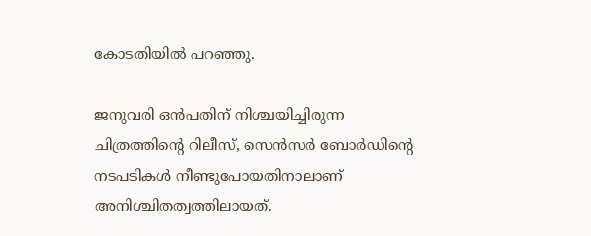കോടതിയിൽ പറഞ്ഞു.

ജനുവരി ഒൻപതിന് നിശ്ചയിച്ചിരുന്ന ചിത്രത്തിന്റെ റിലീസ്, സെൻസർ ബോർഡിന്റെ നടപടികൾ നീണ്ടുപോയതിനാലാണ് അനിശ്ചിതത്വത്തിലായത്.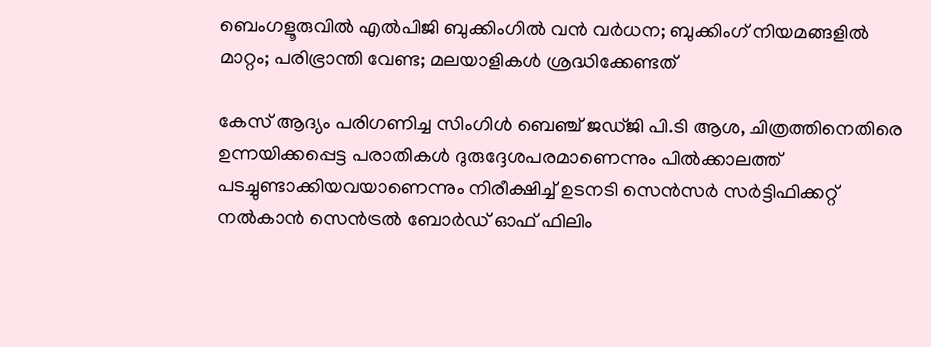ബെംഗളൂരുവിൽ എൽപിജി ബുക്കിംഗിൽ വൻ വർധന; ബുക്കിംഗ് നിയമങ്ങളിൽ മാറ്റം; പരിഭ്രാന്തി വേണ്ട; മലയാളികൾ ശ്രദ്ധിക്കേണ്ടത്

കേസ് ആദ്യം പരിഗണിച്ച സിംഗിൾ ബെഞ്ച് ജഡ്ജി പി.ടി ആശ, ചിത്രത്തിനെതിരെ ഉന്നയിക്കപ്പെട്ട പരാതികൾ ദുരുദ്ദേശപരമാണെന്നും പിൽക്കാലത്ത് പടച്ചുണ്ടാക്കിയവയാണെന്നും നിരീക്ഷിച്ച് ഉടനടി സെൻസർ സർട്ടിഫിക്കറ്റ് നൽകാൻ സെൻട്രൽ ബോർഡ് ഓഫ് ഫിലിം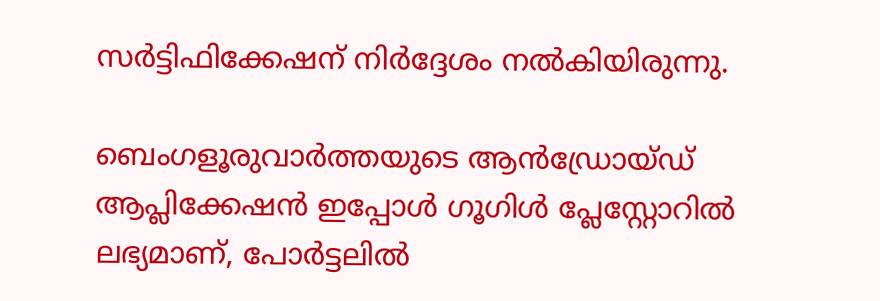സർട്ടിഫിക്കേഷന് നിർദ്ദേശം നൽകിയിരുന്നു.

ബെംഗളൂരുവാർത്തയുടെ ആൻഡ്രോയ്ഡ് ആപ്ലിക്കേഷൻ ഇപ്പോൾ ഗൂഗിൾ പ്ലേസ്റ്റോറിൽ ലഭ്യമാണ്, പോർട്ടലിൽ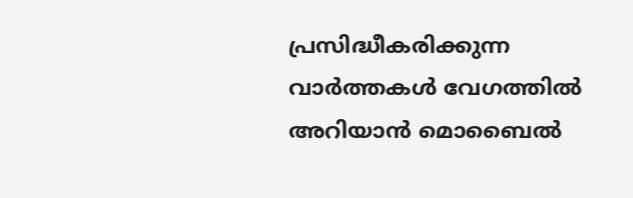പ്രസിദ്ധീകരിക്കുന്ന വാർത്തകൾ വേഗത്തിൽ അറിയാൻ മൊബൈൽ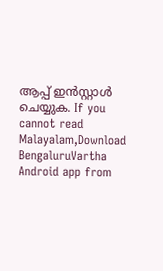ആപ്പ് ഇൻസ്റ്റാൾ ചെയ്യുക. If you cannot read Malayalam,Download BengaluruVartha Android app from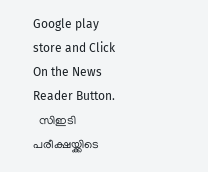Google play store and Click On the News Reader Button.
  സിഇടി പരീക്ഷയ്ക്കിടെ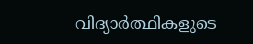വിദ്യാർത്ഥികളുടെ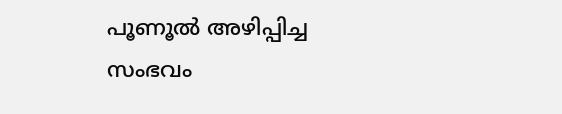പൂണൂൽ അഴിപ്പിച്ച സംഭവം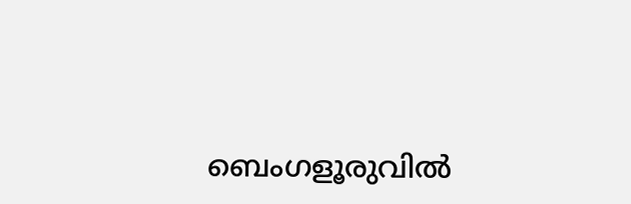ബെംഗളൂരുവിൽ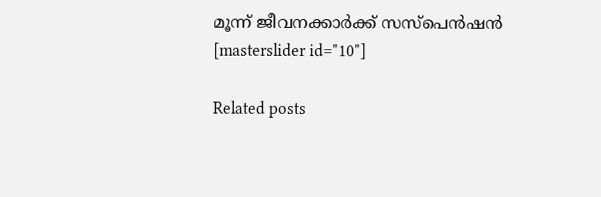മൂന്ന് ജീവനക്കാർക്ക് സസ്‌പെൻഷൻ
[masterslider id="10"]

Related posts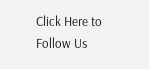Click Here to Follow Us